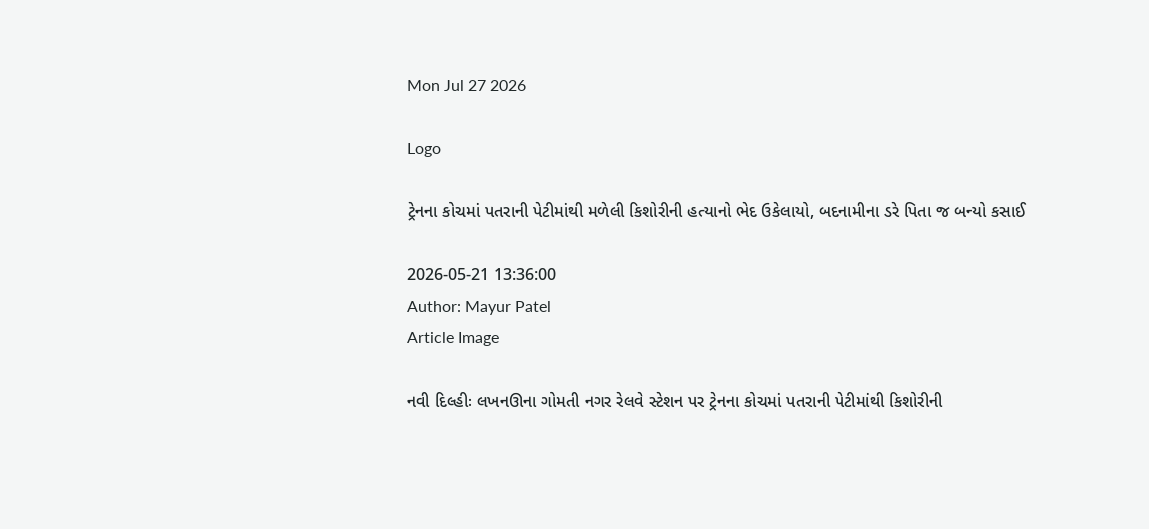Mon Jul 27 2026

Logo

ટ્રેનના કોચમાં પતરાની પેટીમાંથી મળેલી કિશોરીની હત્યાનો ભેદ ઉકેલાયો, બદનામીના ડરે પિતા જ બન્યો કસાઈ

2026-05-21 13:36:00
Author: Mayur Patel
Article Image

નવી દિલ્હીઃ લખનઊના ગોમતી નગર રેલવે સ્ટેશન પર ટ્રેનના કોચમાં પતરાની પેટીમાંથી કિશોરીની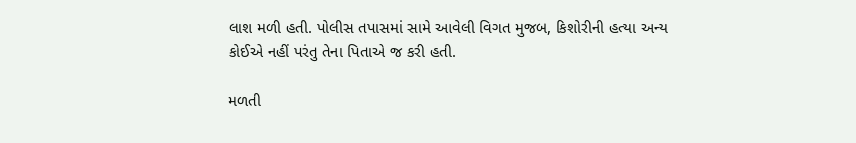લાશ મળી હતી. પોલીસ તપાસમાં સામે આવેલી વિગત મુજબ, કિશોરીની હત્યા અન્ય કોઈએ નહીં પરંતુ તેના પિતાએ જ કરી હતી.

મળતી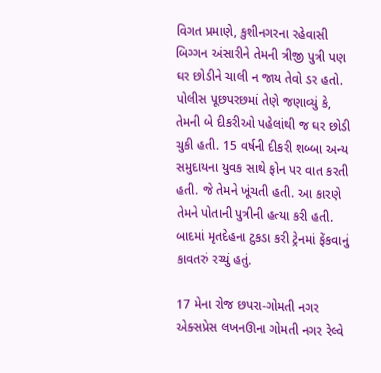વિગત પ્રમાણે, કુશીનગરના રહેવાસી બિગ્ગન અંસારીને તેમની ત્રીજી પુત્રી પણ ઘર છોડીને ચાલી ન જાય તેવો ડર હતો. પોલીસ પૂછપરછમાં તેણે જણાવ્યું કે, તેમની બે દીકરીઓ પહેલાંથી જ ઘર છોડી ચુકી હતી. 15 વર્ષની દીકરી શબ્બા અન્ય સમુદાયના યુવક સાથે ફોન પર વાત કરતી હતી. જે તેમને ખૂંચતી હતી. આ કારણે તેમને પોતાની પુત્રીની હત્યા કરી હતી. બાદમાં મૃતદેહના ટુકડા કરી ટ્રેનમાં ફેંકવાનું કાવતરું રચ્યું હતું.

17 મેના રોજ છપરા-ગોમતી નગર એક્સપ્રેસ લખનઊના ગોમતી નગર રેલ્વે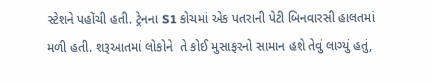સ્ટેશને પહોંચી હતી. ટ્રેનના S1 કોચમાં એક પતરાની પેટી બિનવારસી હાલતમાં મળી હતી. શરૂઆતમાં લોકોને  તે કોઈ મુસાફરનો સામાન હશે તેવું લાગ્યું હતું,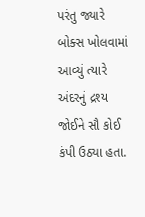પરંતુ જ્યારે બોક્સ ખોલવામાં આવ્યું ત્યારે અંદરનું દ્રશ્ય જોઈને સૌ કોઈ કંપી ઉઠ્યા હતા.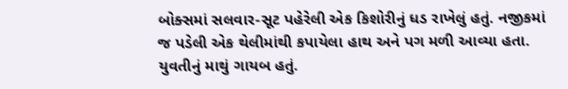બોક્સમાં સલવાર-સૂટ પહેરેલી એક કિશોરીનું ધડ રાખેલું હતું. નજીકમાં જ પડેલી એક થેલીમાંથી કપાયેલા હાથ અને પગ મળી આવ્યા હતા. યુવતીનું માથું ગાયબ હતું.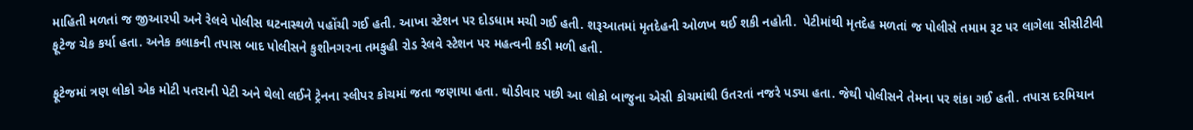માહિતી મળતાં જ જીઆરપી અને રેલવે પોલીસ ઘટનાસ્થળે પહોંચી ગઈ હતી. આખા સ્ટેશન પર દોડધામ મચી ગઈ હતી. શરૂઆતમાં મૃતદેહની ઓળખ થઈ શકી નહોતી.  પેટીમાંથી મૃતદેહ મળતાં જ પોલીસે તમામ રૂટ પર લાગેલા સીસીટીવી ફૂટેજ ચેક કર્યા હતા. અનેક કલાકની તપાસ બાદ પોલીસને કુશીનગરના તમકુહી રોડ રેલવે સ્ટેશન પર મહત્વની કડી મળી હતી.

ફૂટેજમાં ત્રણ લોકો એક મોટી પતરાની પેટી અને થેલો લઈને ટ્રેનના સ્લીપર કોચમાં જતા જણાયા હતા. થોડીવાર પછી આ લોકો બાજુના એસી કોચમાંથી ઉતરતાં નજરે પડ્યા હતા. જેથી પોલીસને તેમના પર શંકા ગઈ હતી. તપાસ દરમિયાન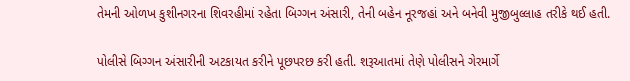તેમની ઓળખ કુશીનગરના શિવરહીમાં રહેતા બિગ્ગન અંસારી, તેની બહેન નૂરજહાં અને બનેવી મુજીબુલ્લાહ તરીકે થઈ હતી.

પોલીસે બિગ્ગન અંસારીની અટકાયત કરીને પૂછપરછ કરી હતી. શરૂઆતમાં તેણે પોલીસને ગેરમાર્ગે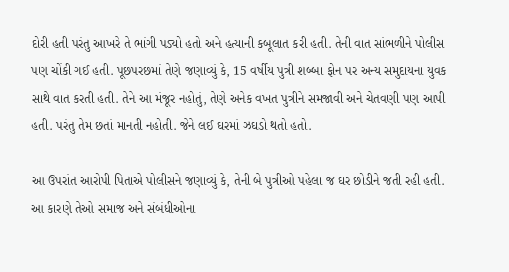દોરી હતી પરંતુ આખરે તે ભાંગી પડ્યો હતો અને હત્યાની કબૂલાત કરી હતી. તેની વાત સાંભળીને પોલીસ પણ ચોંકી ગઈ હતી. પૂછપરછમાં તેણે જણાવ્યું કે, 15 વર્ષીય પુત્રી શબ્બા ફોન પર અન્ય સમુદાયના યુવક સાથે વાત કરતી હતી. તેને આ મંજૂર નહોતું, તેણે અનેક વખત પુત્રીને સમજાવી અને ચેતવણી પણ આપી હતી. પરંતુ તેમ છતાં માનતી નહોતી. જેને લઈ ઘરમાં ઝઘડો થતો હતો.

આ ઉપરાંત આરોપી પિતાએ પોલીસને જણાવ્યું કે, તેની બે પુત્રીઓ પહેલા જ ઘર છોડીને જતી રહી હતી. આ કારણે તેઓ સમાજ અને સંબંધીઓના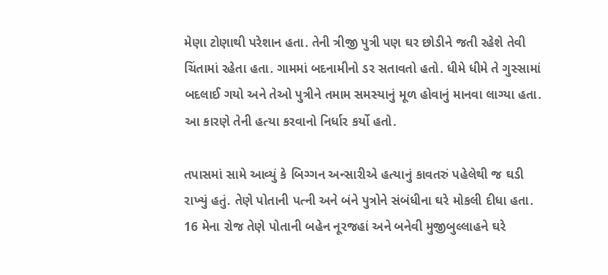મેણા ટોણાથી પરેશાન હતા. તેની ત્રીજી પુત્રી પણ ઘર છોડીને જતી રહેશે તેવી ચિંતામાં રહેતા હતા. ગામમાં બદનામીનો ડર સતાવતો હતો. ધીમે ધીમે તે ગુસ્સામાં બદલાઈ ગયો અને તેઓ પુત્રીને તમામ સમસ્યાનું મૂળ હોવાનું માનવા લાગ્યા હતા. આ કારણે તેની હત્યા કરવાનો નિર્ધાર કર્યો હતો.

તપાસમાં સામે આવ્યું કે બિગ્ગન અન્સારીએ હત્યાનું કાવતરું પહેલેથી જ ઘડી રાખ્યું હતું. તેણે પોતાની પત્ની અને બંને પુત્રોને સંબંધીના ઘરે મોકલી દીધા હતા. 16 મેના રોજ તેણે પોતાની બહેન નૂરજહાં અને બનેવી મુજીબુલ્લાહને ઘરે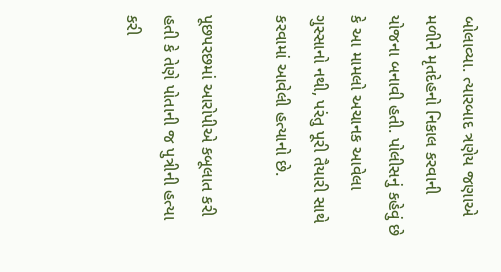બોલાવ્યા. ત્યારબાદ ત્રણેય જણાએ મળીને મૃતદેહનો નિકાલ કરવાની યોજના બનાવી હતી. પોલીસનું કહેવું છે કે આ મામલો અચાનક આવેલા ગુસ્સાનો નથી, પરંતુ પૂરી તૈયારી સાથે કરવામાં આવેલી હત્યાનો છે.

પૂછપરછમાં આરોપીએ કબૂલાત કરી હતી કે તેણે પોતાની જ પુત્રીની હત્યા કરી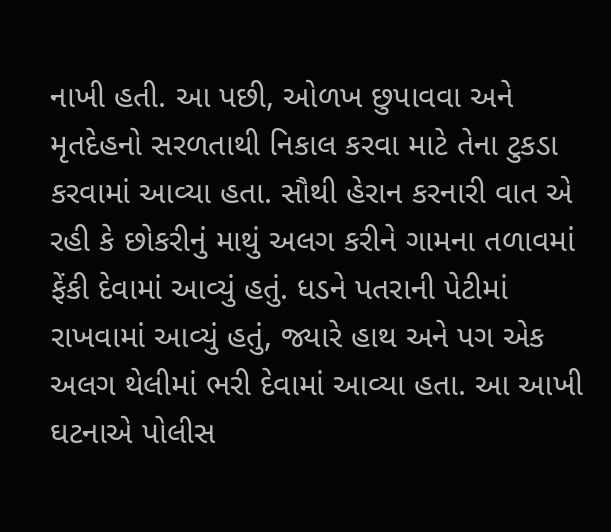નાખી હતી. આ પછી, ઓળખ છુપાવવા અને મૃતદેહનો સરળતાથી નિકાલ કરવા માટે તેના ટુકડા કરવામાં આવ્યા હતા. સૌથી હેરાન કરનારી વાત એ રહી કે છોકરીનું માથું અલગ કરીને ગામના તળાવમાં ફેંકી દેવામાં આવ્યું હતું. ધડને પતરાની પેટીમાં રાખવામાં આવ્યું હતું, જ્યારે હાથ અને પગ એક અલગ થેલીમાં ભરી દેવામાં આવ્યા હતા. આ આખી ઘટનાએ પોલીસ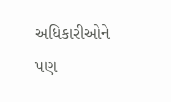અધિકારીઓને પણ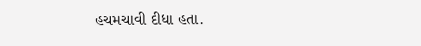હચમચાવી દીધા હતા.